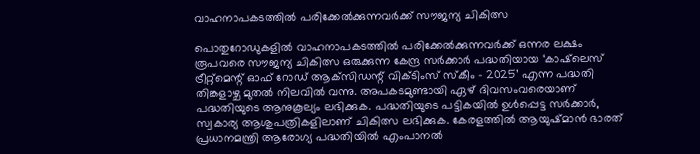വാഹനാപകടത്തില്‍ പരിക്കേല്‍ക്കുന്നവര്‍ക്ക് സൗജന്യ ചികിത്സ

പൊതുറോഡുകളില്‍ വാഹനാപകടത്തില്‍ പരിക്കേല്‍ക്കുന്നവര്‍ക്ക് ഒന്നര ലക്ഷം രൂപവരെ സൗജന്യ ചികിത്സ ഒരുക്കുന്ന കേന്ദ്ര സര്‍ക്കാര്‍ പദ്ധതിയായ ‘കാഷ്‌ലെസ് ട്രീറ്റ്‌മെന്റ് ഓഫ് റോഡ് ആക്‌സിഡന്റ് വിക്ടിംസ് സ്‌കീം – 2025’ എന്ന പദ്ധതി തിങ്കളാഴ്ച മുതല്‍ നിലവില്‍ വന്നു. അപകടമുണ്ടായി ഏഴ് ദിവസംവരെയാണ് പദ്ധതിയുടെ ആനുകൂല്യം ലഭിക്കുക. പദ്ധതിയുടെ പട്ടികയില്‍ ഉള്‍പ്പെട്ട സര്‍ക്കാര്‍, സ്വകാര്യ ആശുപത്രികളിലാണ് ചികിത്സ ലഭിക്കുക. കേരളത്തില്‍ ആയുഷ്മാന്‍ ഭാരത് പ്രധാനമന്ത്രി ആരോഗ്യ പദ്ധതിയില്‍ എംപാനല്‍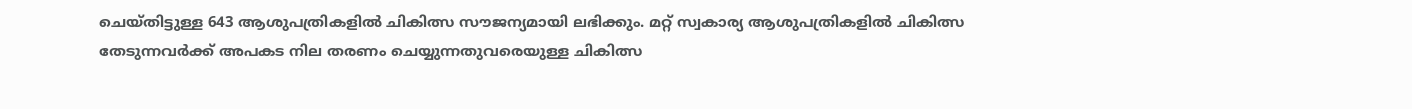ചെയ്തിട്ടുള്ള 643 ആശുപത്രികളില്‍ ചികിത്സ സൗജന്യമായി ലഭിക്കും. മറ്റ് സ്വകാര്യ ആശുപത്രികളില്‍ ചികിത്സ തേടുന്നവര്‍ക്ക് അപകട നില തരണം ചെയ്യുന്നതുവരെയുള്ള ചികിത്സ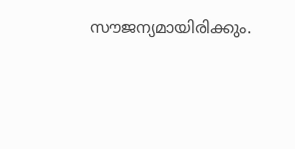സൗജന്യമായിരിക്കും.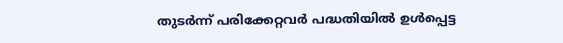തുടര്‍ന്ന് പരിക്കേറ്റവര്‍ പദ്ധതിയില്‍ ഉള്‍പ്പെട്ട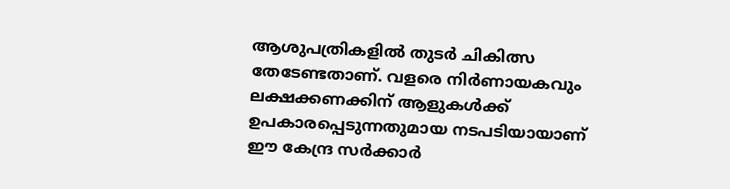ആശുപത്രികളില്‍ തുടര്‍ ചികിത്സ തേടേണ്ടതാണ്. വളരെ നിര്‍ണായകവും ലക്ഷക്കണക്കിന് ആളുകള്‍ക്ക് ഉപകാരപ്പെടുന്നതുമായ നടപടിയായാണ് ഈ കേന്ദ്ര സര്‍ക്കാര്‍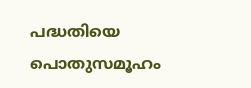പദ്ധതിയെ പൊതുസമൂഹം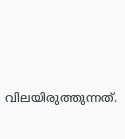വിലയിരുത്തുന്നത്.